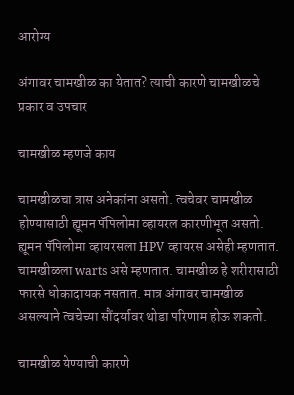आरोग्य

अंगावर चामखीळ का येतात? त्याची कारणे चामखीळचे प्रकार व उपचार

चामखीळ म्हणजे काय

चामखीळचा त्रास अनेकांना असतो. त्वचेवर चामखीळ होण्यासाठी ह्यूमन पॅपिलोमा व्हायरल कारणीभूत असतो. ह्यूमन पॅपिलोमा व्हायरसला HPV व्हायरस असेही म्हणतात. चामखीळला warts असे म्हणतात. चामखीळ हे शरीरासाठी फारसे धोकादायक नसतात. मात्र अंगावर चामखीळ असल्याने त्वचेच्या सौंदर्यावर थोडा परिणाम होऊ शकतो.

चामखीळ येण्याची कारणे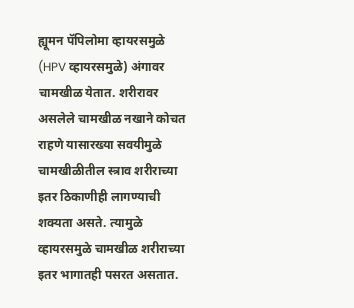ह्यूमन पॅपिलोमा व्हायरसमुळे (HPV व्हायरसमुळे) अंगावर चामखीळ येतात. शरीरावर असलेले चामखीळ नखाने कोचत राहणे यासारख्या सवयीमुळे चामखीळीतील स्त्राव शरीराच्या इतर ठिकाणीही लागण्याची शक्यता असते. त्यामुळे व्हायरसमुळे चामखीळ शरीराच्या इतर भागातही पसरत असतात.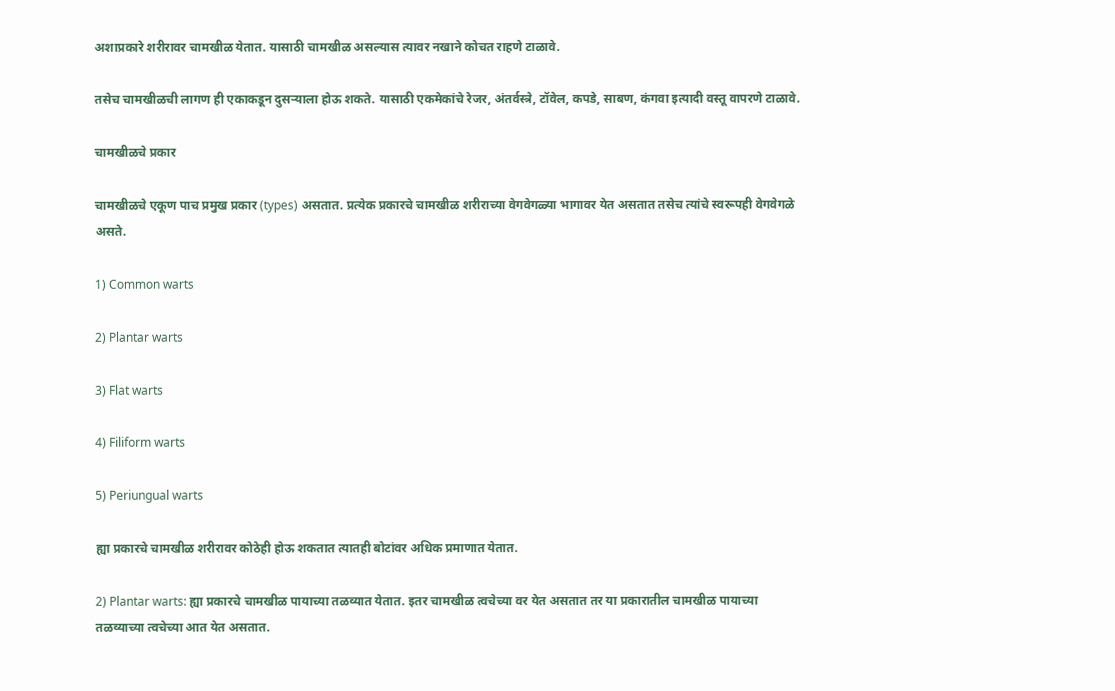अशाप्रकारे शरीरावर चामखीळ येतात. यासाठी चामखीळ असल्यास त्यावर नखाने कोचत राहणे टाळावे.

तसेच चामखीळची लागण ही एकाकडून दुसऱ्याला होऊ शकते. यासाठी एकमेकांचे रेजर, अंतर्वस्त्रे, टॉवेल, कपडे, साबण, कंगवा इत्यादी वस्तू वापरणे टाळावे.

चामखीळचे प्रकार

चामखीळचे एकूण पाच प्रमुख प्रकार (types) असतात. प्रत्येक प्रकारचे चामखीळ शरीराच्या वेगवेगळ्या भागावर येत असतात तसेच त्यांचे स्वरूपही वेगवेगळे असते.

1) Common warts

2) Plantar warts

3) Flat warts

4) Filiform warts

5) Periungual warts

ह्या प्रकारचे चामखीळ शरीरावर कोठेही होऊ शकतात त्यातही बोटांवर अधिक प्रमाणात येतात.

2) Plantar warts: ह्या प्रकारचे चामखीळ पायाच्या तळव्यात येतात. इतर चामखीळ त्वचेच्या वर येत असतात तर या प्रकारातील चामखीळ पायाच्या तळव्याच्या त्वचेच्या आत येत असतात.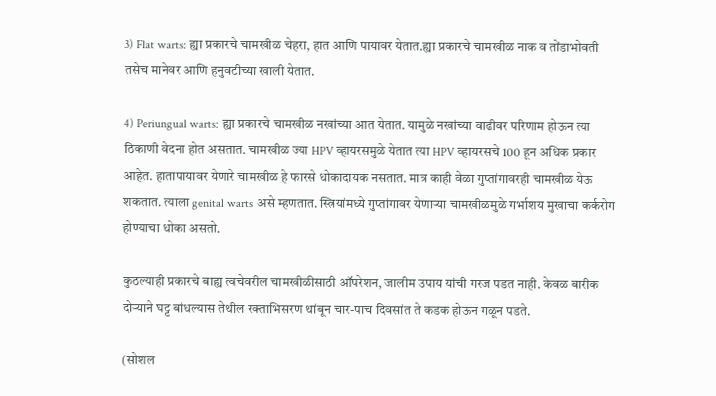3) Flat warts: ह्या प्रकारचे चामखीळ चेहरा, हात आणि पायावर येतात.ह्या प्रकारचे चामखीळ नाक व तोंडाभोवती तसेच मानेवर आणि हनुवटीच्या खाली येतात.

4) Periungual warts: ह्या प्रकारचे चामखीळ नखांच्या आत येतात. यामुळे नखांच्या वाढीवर परिणाम होऊन त्या ठिकाणी वेदना होत असतात. चामखीळ ज्या HPV व्हायरसमुळे येतात त्या HPV व्हायरसचे 100 हून अधिक प्रकार आहेत. हातापायावर येणारे चामखीळ हे फारसे धोकादायक नसतात. मात्र काही वेळा गुप्तांगावरही चामखीळ येऊ शकतात. त्याला genital warts असे म्हणतात. स्त्रियांमध्ये गुप्तांगावर येणाऱ्या चामखीळमुळे गर्भाशय मुखाचा कर्करोग होण्याचा धोका असतो.

कुठल्याही प्रकारचे बाह्य त्वचेवरील चामखीळीसाठी ऑपरेशन, जालीम उपाय यांची गरज पडत नाही. केवळ बारीक दोऱ्याने घट्ट बांधल्यास तेथील रक्ताभिसरण थांबून चार-पाच दिवसांत ते कडक होऊन गळून पडते.

(सोशल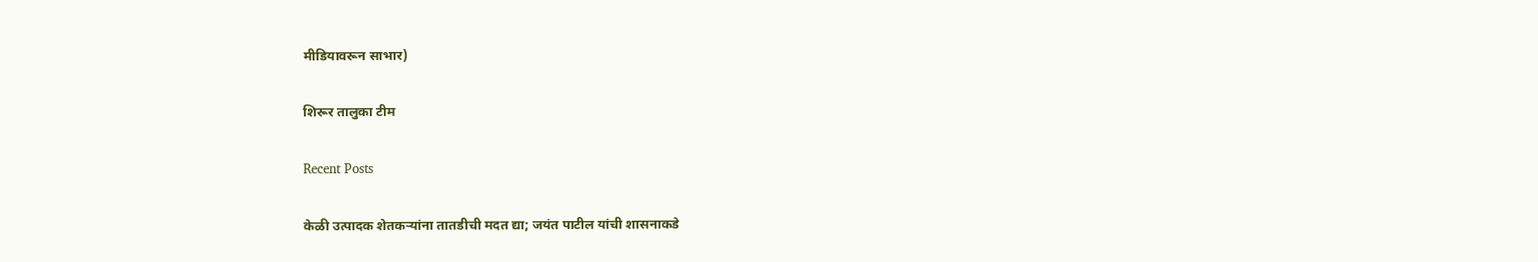मीडियावरून साभार)

शिरूर तालुका टीम

Recent Posts

केळी उत्पादक शेतकऱ्यांना तातडीची मदत द्या; जयंत पाटील यांची शासनाकडे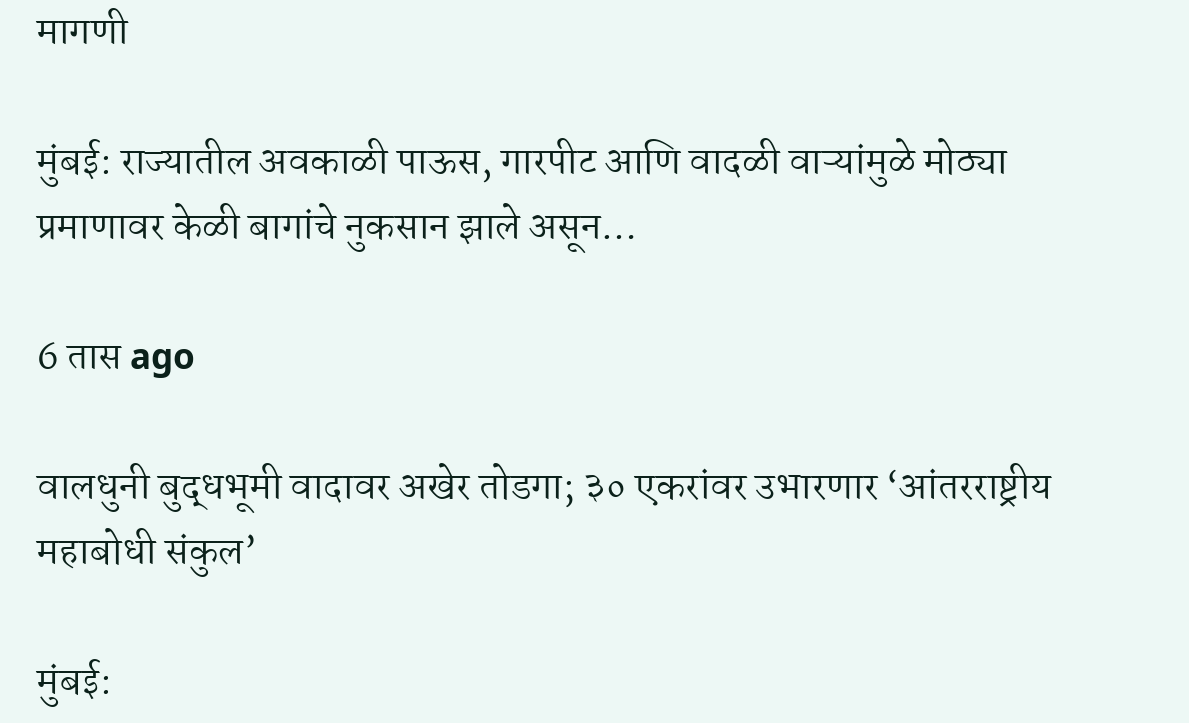मागणी

मुंबई: राज्यातील अवकाळी पाऊस, गारपीट आणि वादळी वाऱ्यांमुळे मोठ्या प्रमाणावर केळी बागांचे नुकसान झाले असून…

6 तास ago

वालधुनी बुद्धभूमी वादावर अखेर तोडगा; ३० एकरांवर उभारणार ‘आंतरराष्ट्रीय महाबोधी संकुल’

मुंबई: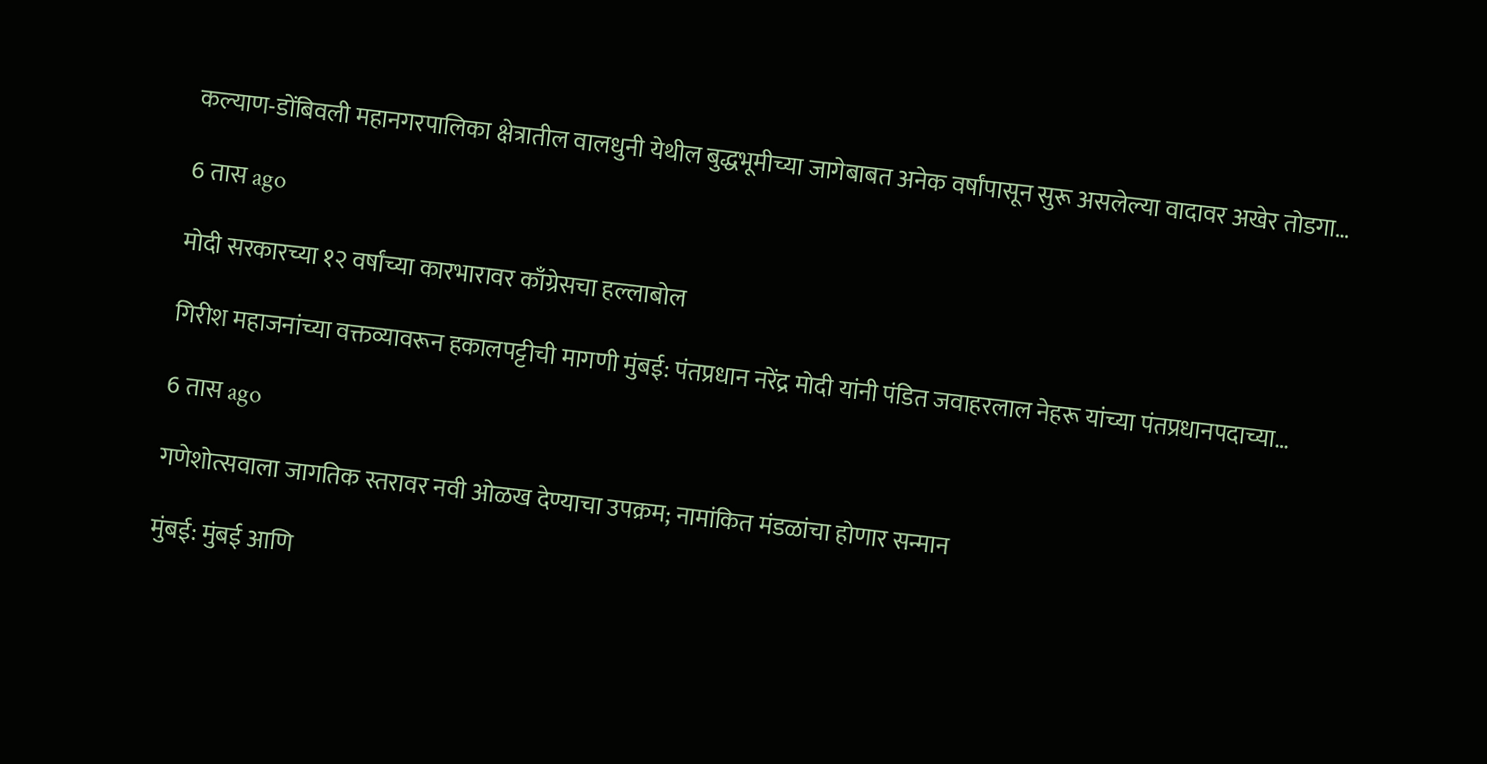कल्याण-डोंबिवली महानगरपालिका क्षेत्रातील वालधुनी येथील बुद्धभूमीच्या जागेबाबत अनेक वर्षांपासून सुरू असलेल्या वादावर अखेर तोडगा…

6 तास ago

मोदी सरकारच्या १२ वर्षांच्या कारभारावर काँग्रेसचा हल्लाबोल

गिरीश महाजनांच्या वक्तव्यावरून हकालपट्टीची मागणी मुंबई: पंतप्रधान नरेंद्र मोदी यांनी पंडित जवाहरलाल नेहरू यांच्या पंतप्रधानपदाच्या…

6 तास ago

गणेशोत्सवाला जागतिक स्तरावर नवी ओळख देण्याचा उपक्रम; नामांकित मंडळांचा होणार सन्मान

मुंबई: मुंबई आणि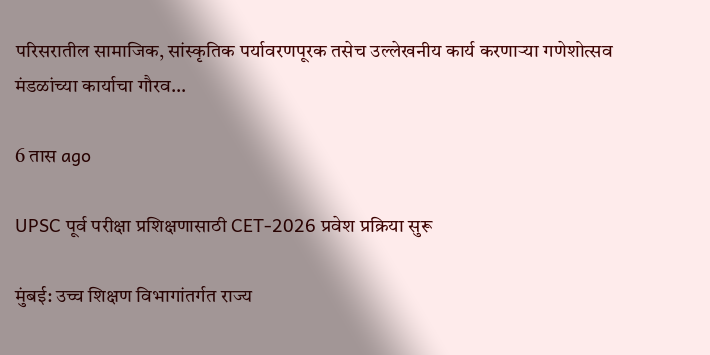परिसरातील सामाजिक, सांस्कृतिक पर्यावरणपूरक तसेच उल्लेखनीय कार्य करणाऱ्या गणेशोत्सव मंडळांच्या कार्याचा गौरव…

6 तास ago

UPSC पूर्व परीक्षा प्रशिक्षणासाठी CET-2026 प्रवेश प्रक्रिया सुरू

मुंबई: उच्च शिक्षण विभागांतर्गत राज्य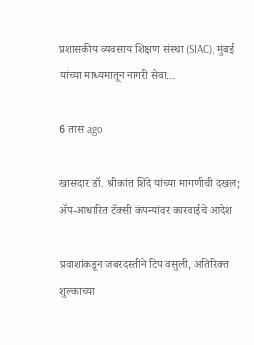प्रशासकीय व्यवसाय शिक्षण संस्था (SIAC), मुंबई यांच्या माध्यमातून नागरी सेवा…

6 तास ago

खासदार डॉ. श्रीकांत शिंदे यांच्या मागणीची दखल; ॲप-आधारित टॅक्सी कंपन्यांवर कारवाईचे आदेश

प्रवाशांकडून जबरदस्तीने टिप वसुली, अतिरिक्त शुल्काच्या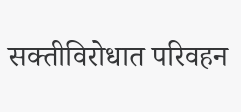सक्तीविरोधात परिवहन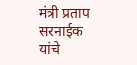मंत्री प्रताप सरनाईक यांचे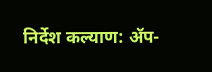निर्देश कल्याण: ॲप-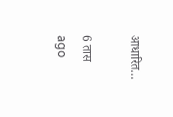आधारित…

6 तास ago